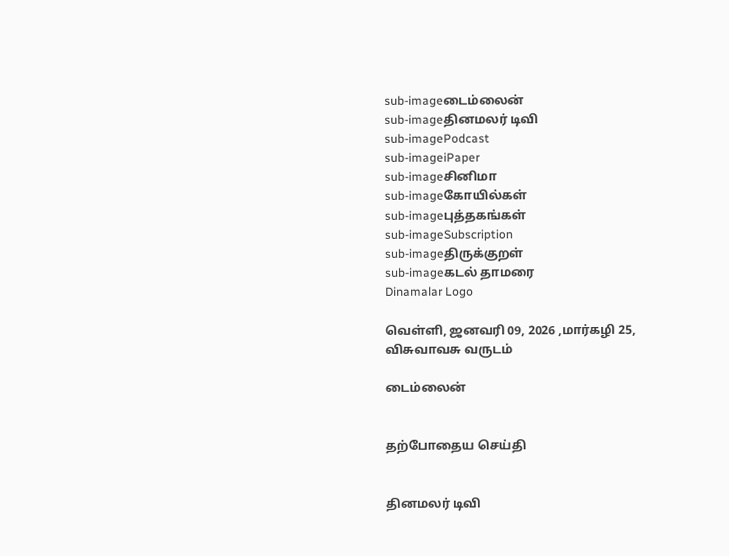sub-imageடைம்லைன்
sub-imageதினமலர் டிவி
sub-imagePodcast
sub-imageiPaper
sub-imageசினிமா
sub-imageகோயில்கள்
sub-imageபுத்தகங்கள்
sub-imageSubscription
sub-imageதிருக்குறள்
sub-imageகடல் தாமரை
Dinamalar Logo

வெள்ளி, ஜனவரி 09, 2026 ,மார்கழி 25, விசுவாவசு வருடம்

டைம்லைன்


தற்போதைய செய்தி


தினமலர் டிவி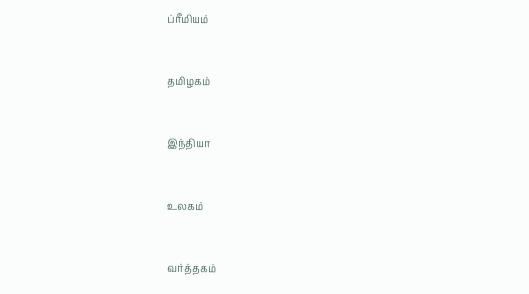ப்ரீமியம்


தமிழகம்


இந்தியா


உலகம்


வர்த்தகம்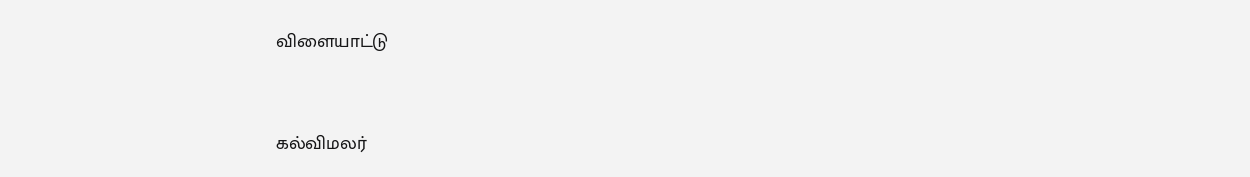விளையாட்டு


கல்விமலர்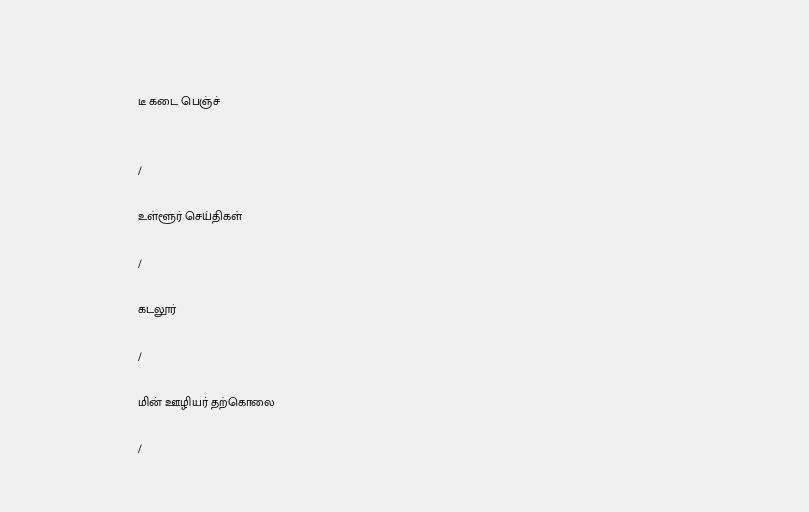டீ கடை பெஞ்ச்


/

உள்ளூர் செய்திகள்

/

கடலூர்

/

மின் ஊழியர் தற்கொலை

/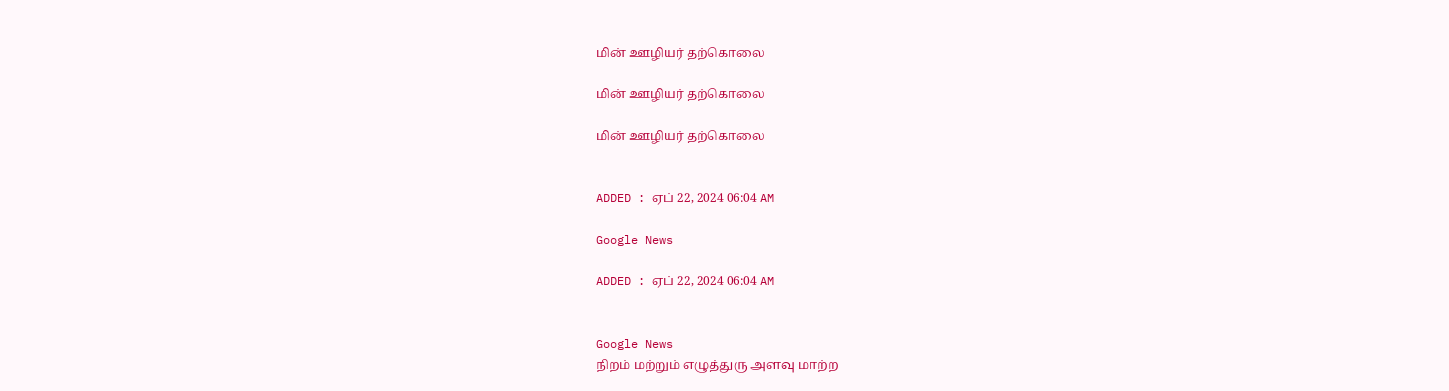மின் ஊழியர் தற்கொலை

மின் ஊழியர் தற்கொலை

மின் ஊழியர் தற்கொலை


ADDED : ஏப் 22, 2024 06:04 AM

Google News

ADDED : ஏப் 22, 2024 06:04 AM


Google News
நிறம் மற்றும் எழுத்துரு அளவு மாற்ற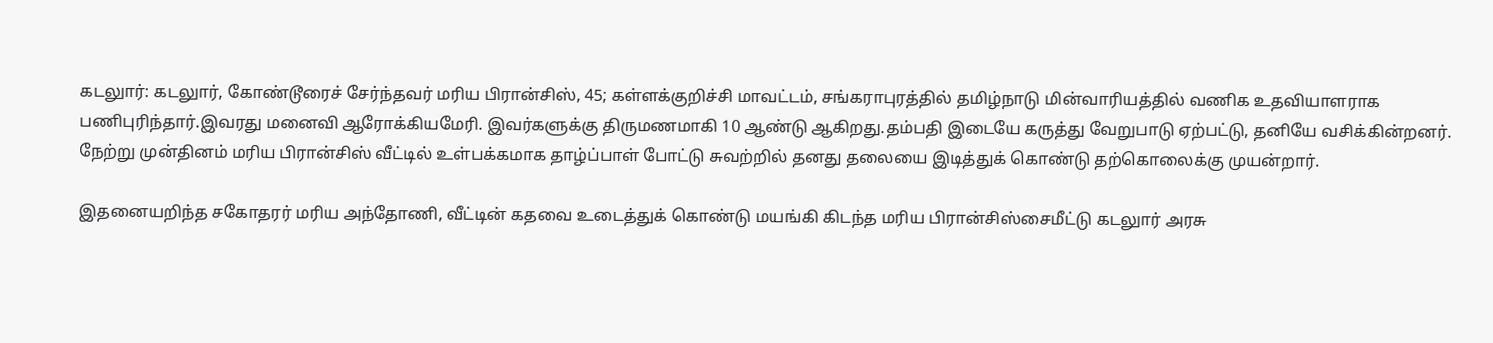கடலுார்: கடலுார், கோண்டூரைச் சேர்ந்தவர் மரிய பிரான்சிஸ், 45; கள்ளக்குறிச்சி மாவட்டம், சங்கராபுரத்தில் தமிழ்நாடு மின்வாரியத்தில் வணிக உதவியாளராக பணிபுரிந்தார்.இவரது மனைவி ஆரோக்கியமேரி. இவர்களுக்கு திருமணமாகி 10 ஆண்டு ஆகிறது.தம்பதி இடையே கருத்து வேறுபாடு ஏற்பட்டு, தனியே வசிக்கின்றனர். நேற்று முன்தினம் மரிய பிரான்சிஸ் வீட்டில் உள்பக்கமாக தாழ்ப்பாள் போட்டு சுவற்றில் தனது தலையை இடித்துக் கொண்டு தற்கொலைக்கு முயன்றார்.

இதனையறிந்த சகோதரர் மரிய அந்தோணி, வீட்டின் கதவை உடைத்துக் கொண்டு மயங்கி கிடந்த மரிய பிரான்சிஸ்சைமீட்டு கடலுார் அரசு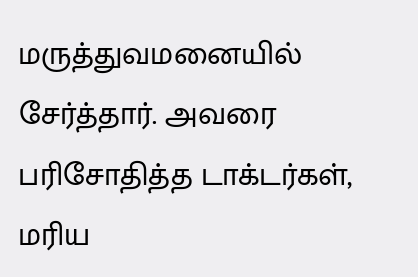மருத்துவமனையில் சேர்த்தார். அவரை பரிசோதித்த டாக்டர்கள், மரிய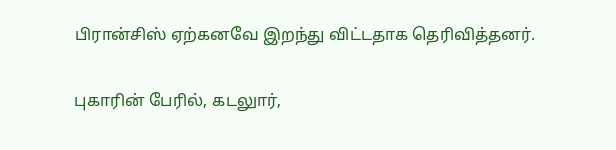பிரான்சிஸ் ஏற்கனவே இறந்து விட்டதாக தெரிவித்தனர்.

புகாரின் பேரில், கடலுார்,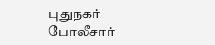புதுநகர் போலீசார்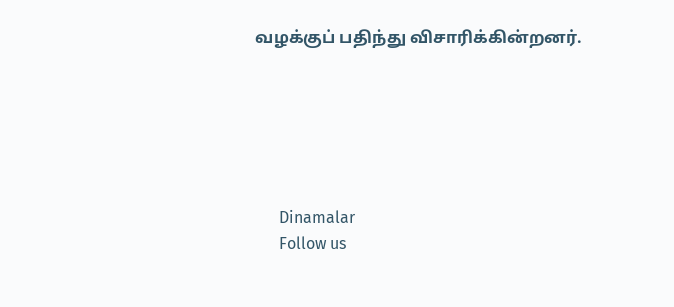வழக்குப் பதிந்து விசாரிக்கின்றனர்.






      Dinamalar
      Follow us